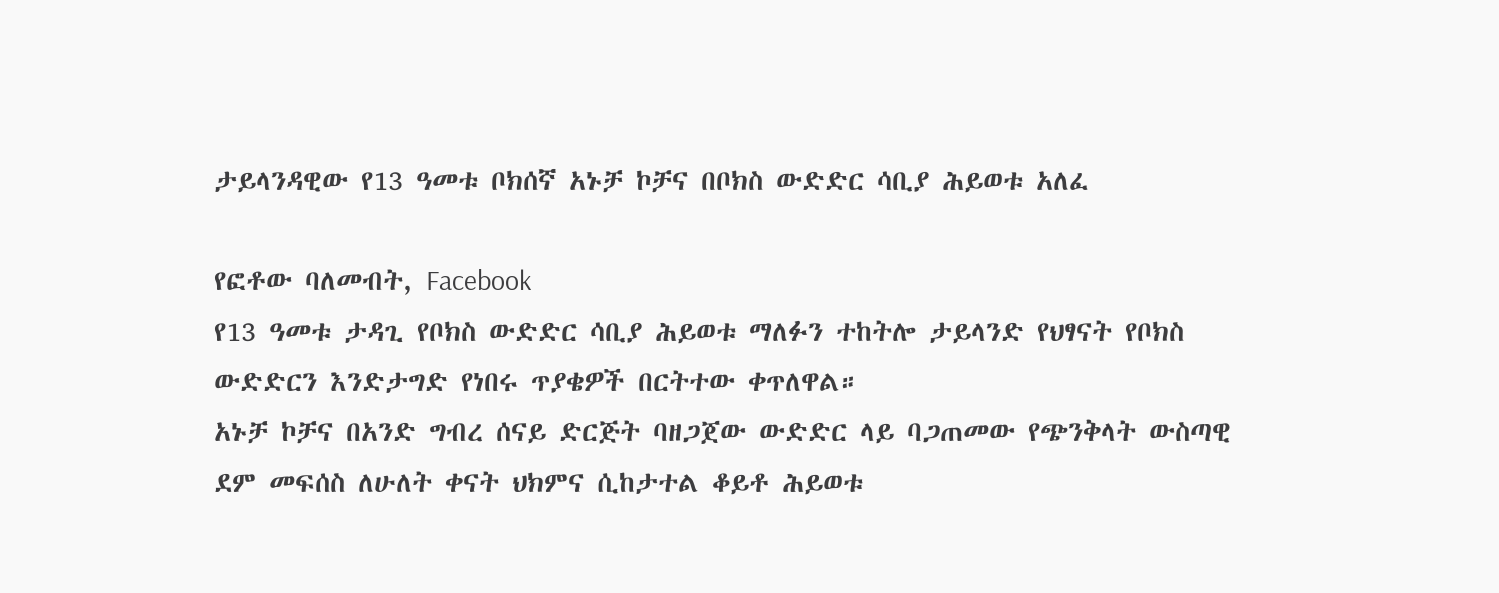ታይላንዳዊው የ13 ዓመቱ ቦክሰኛ አኑቻ ኮቻና በቦክስ ውድድር ሳቢያ ሕይወቱ አለፈ

የፎቶው ባለመብት, Facebook
የ13 ዓመቱ ታዳጊ የቦክስ ውድድር ሳቢያ ሕይወቱ ማለፉን ተከትሎ ታይላንድ የህፃናት የቦክስ ውድድርን እንድታግድ የነበሩ ጥያቄዎች በርትተው ቀጥለዋል።
አኑቻ ኮቻና በአንድ ግብረ ሰናይ ድርጅት ባዘጋጀው ውድድር ላይ ባጋጠመው የጭንቅላት ውስጣዊ ደም መፍሰስ ለሁለት ቀናት ህክምና ሲከታተል ቆይቶ ሕይወቱ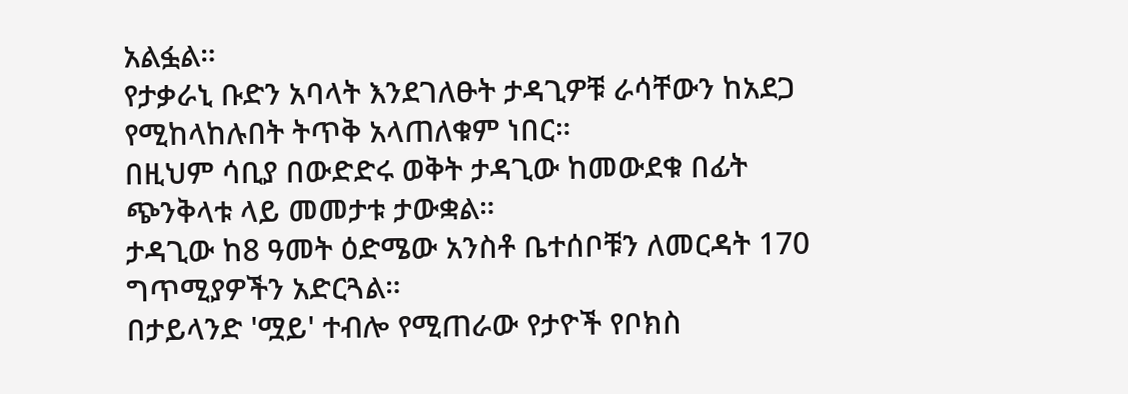አልፏል።
የታቃራኒ ቡድን አባላት እንደገለፁት ታዳጊዎቹ ራሳቸውን ከአደጋ የሚከላከሉበት ትጥቅ አላጠለቁም ነበር።
በዚህም ሳቢያ በውድድሩ ወቅት ታዳጊው ከመውደቁ በፊት ጭንቅላቱ ላይ መመታቱ ታውቋል።
ታዳጊው ከ8 ዓመት ዕድሜው አንስቶ ቤተሰቦቹን ለመርዳት 170 ግጥሚያዎችን አድርጓል።
በታይላንድ 'ሟይ' ተብሎ የሚጠራው የታዮች የቦክስ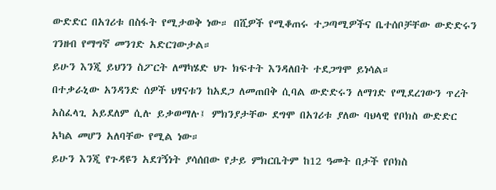ውድድር በአገሪቱ በስፋት የሚታወቅ ነው። በሺዎች የሚቆጠሩ ተጋጣሚዎችና ቤተሰቦቻቸው ውድድሩን ገንዘብ የማግኛ መንገድ አድርገውታል።
ይሁን እንጂ ይህንን ስፖርት ለማካሄድ ህጉ ክፍተት እንዳለበት ተደጋግሞ ይነሳል።
በተቃራኒው አንዳንድ ሰዎች ህፃናቱን ከአደጋ ለመጠበቅ ሲባል ውድድሩን ለማገድ የሚደረገውን ጥረት አስፈላጊ አይደለም ሲሉ ይቃወማሉ፤ ምክንያታቸው ደግሞ በአገሪቱ ያለው ባህላዊ የቦክስ ውድድር አካል መሆን አለባቸው የሚል ነው።
ይሁን እንጂ የጉዳዩን አደገኝነት ያሳሰበው የታይ ምክርቤትም ከ12 ዓመት በታች የቦክስ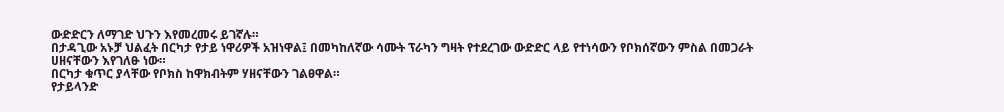ውድድርን ለማገድ ህጉን እየመረመሩ ይገኛሉ።
በታዳጊው አኑቻ ህልፈት በርካታ የታይ ነዋሪዎች አዝነዋል፤ በመካከለኛው ሳሙት ፕራካን ግዛት የተደረገው ውድድር ላይ የተነሳውን የቦክሰኛውን ምስል በመጋራት ሀዘናቸውን እየገለፁ ነው።
በርካታ ቁጥር ያላቸው የቦክስ ከዋክብትም ሃዘናቸውን ገልፀዋል።
የታይላንድ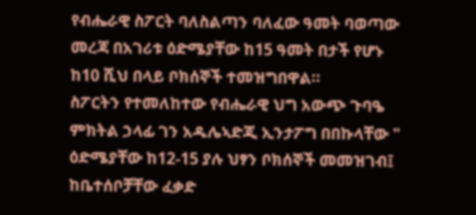የብሔራዊ ስፖርት ባለስልጣን ባለፈው ዓመት ባወጣው መረጃ በአገሪቱ ዕድሜያቸው ከ15 ዓመት በታች የሆኑ ከ10 ሺህ በላይ ቦክሰኞች ተመዝግበዋል።
ስፖርትን የተመለከተው የብሔራዊ ህግ አውጭ ጉባዔ ምክትል ኃላፊ ገን አዱሌኣድጂ ኢንታፖግ በበኩላቸው " ዕድሜያቸው ከ12-15 ያሉ ህፃን ቦክሰኞች መመዝገብ፤ ከቤተሰቦቻቸው ፈቃድ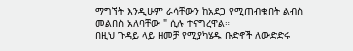ማግኘት እንዲሁም ራሳቸውን ከአደጋ የሚጠብቁበት ልብስ መልበስ አለባቸው " ሲሉ ተናግረዋል።
በዚህ ጉዳይ ላይ ዘመቻ የሚያካሄዱ ቡድኖች ለውድድሩ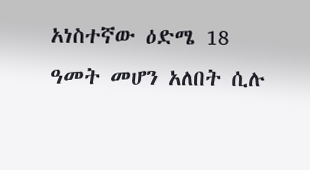አነስተኛው ዕድሜ 18 ዓመት መሆን አለበት ሲሉ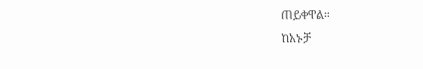ጠይቀዋል።
ከአኑቻ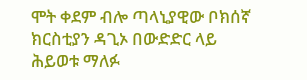ሞት ቀደም ብሎ ጣላኒያዊው ቦክሰኛ ክርስቲያን ዳጊኦ በውድድር ላይ ሕይወቱ ማለፉ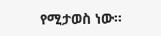የሚታወስ ነው።